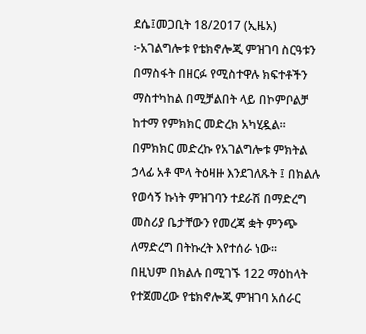ደሴ፤መጋቢት 18/2017 (ኢዜአ) ፦አገልግሎቱ የቴክኖሎጂ ምዝገባ ስርዓቱን በማስፋት በዘርፉ የሚስተዋሉ ክፍተቶችን ማስተካከል በሚቻልበት ላይ በኮምቦልቻ ከተማ የምክክር መድረክ አካሂዷል።
በምክክር መድረኩ የአገልግሎቱ ምክትል ኃላፊ አቶ ሞላ ትዕዛዙ እንደገለጹት ፤ በክልሉ የወሳኝ ኩነት ምዝገባን ተደራሽ በማድረግ መስሪያ ቤታቸውን የመረጃ ቋት ምንጭ ለማድረግ በትኩረት እየተሰራ ነው፡፡
በዚህም በክልሉ በሚገኙ 122 ማዕከላት የተጀመረው የቴክኖሎጂ ምዝገባ አሰራር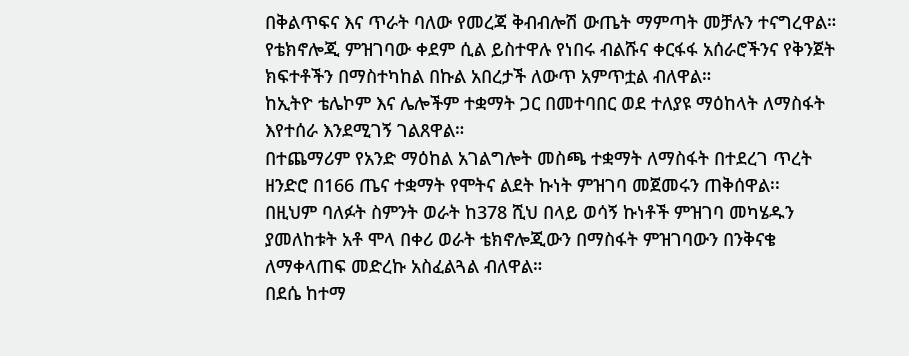በቅልጥፍና እና ጥራት ባለው የመረጃ ቅብብሎሽ ውጤት ማምጣት መቻሉን ተናግረዋል።
የቴክኖሎጂ ምዝገባው ቀደም ሲል ይስተዋሉ የነበሩ ብልሹና ቀርፋፋ አሰራሮችንና የቅንጀት ክፍተቶችን በማስተካከል በኩል አበረታች ለውጥ አምጥቷል ብለዋል።
ከኢትዮ ቴሌኮም እና ሌሎችም ተቋማት ጋር በመተባበር ወደ ተለያዩ ማዕከላት ለማስፋት እየተሰራ እንደሚገኝ ገልጸዋል።
በተጨማሪም የአንድ ማዕከል አገልግሎት መስጫ ተቋማት ለማስፋት በተደረገ ጥረት ዘንድሮ በ166 ጤና ተቋማት የሞትና ልደት ኩነት ምዝገባ መጀመሩን ጠቅሰዋል፡፡
በዚህም ባለፉት ስምንት ወራት ከ378 ሺህ በላይ ወሳኝ ኩነቶች ምዝገባ መካሄዱን ያመለከቱት አቶ ሞላ በቀሪ ወራት ቴክኖሎጂውን በማስፋት ምዝገባውን በንቅናቄ ለማቀላጠፍ መድረኩ አስፈልጓል ብለዋል።
በደሴ ከተማ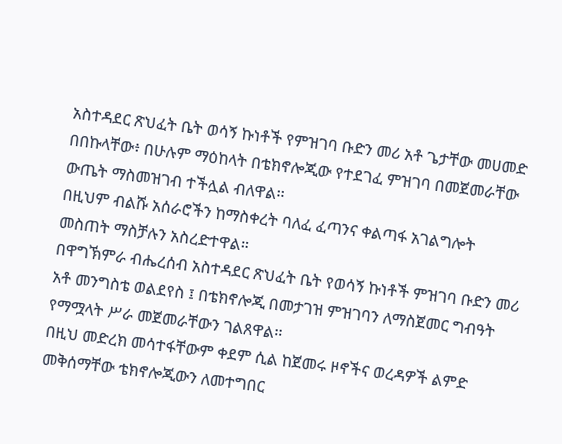አስተዳደር ጽህፈት ቤት ወሳኝ ኩነቶች የምዝገባ ቡድን መሪ አቶ ጌታቸው መሀመድ በበኩላቸው፥ በሁሉም ማዕከላት በቴክኖሎጂው የተደገፈ ምዝገባ በመጀመራቸው ውጤት ማስመዝገብ ተችሏል ብለዋል፡፡
በዚህም ብልሹ አሰራሮችን ከማስቀረት ባለፈ ፈጣንና ቀልጣፋ አገልግሎት መስጠት ማስቻሉን አስረድተዋል።
በዋግኽምራ ብሔረሰብ አስተዳደር ጽህፈት ቤት የወሳኝ ኩነቶች ምዝገባ ቡድን መሪ አቶ መንግስቴ ወልደየስ ፤ በቴክኖሎጂ በመታገዝ ምዝገባን ለማስጀመር ግብዓት የማሟላት ሥራ መጀመራቸውን ገልጸዋል፡፡
በዚህ መድረክ መሳተፋቸውም ቀደም ሲል ከጀመሩ ዞኖችና ወረዳዎች ልምድ መቅሰማቸው ቴክኖሎጂውን ለመተግበር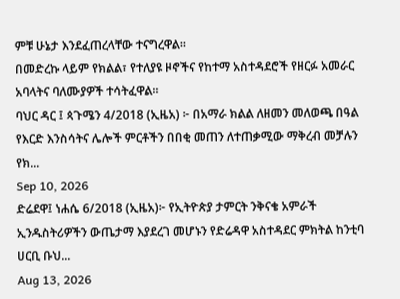ምቹ ሁኔታ እንደፈጠረላቸው ተናግረዋል።
በመድረኩ ላይም የክልል፣ የተለያዩ ዞኖችና የከተማ አስተዳደሮች የዘርፉ አመራር አባላትና ባለሙያዎች ተሳትፈዋል።
ባህር ዳር ፤ ጳጉሜን 4/2018 (ኢዜአ) ፦ በአማራ ክልል ለዘመን መለወጫ በዓል የእርድ እንስሳትና ሌሎች ምርቶችን በበቂ መጠን ለተጠቃሚው ማቅረብ መቻሉን የክ...
Sep 10, 2026
ድሬደዋ፤ ነሐሴ 6/2018 (ኢዜአ)፦ የኢትዮጵያ ታምርት ንቅናቄ አምራች ኢንዱስትሪዎችን ውጤታማ እያደረገ መሆኑን የድሬዳዋ አስተዳደር ምክትል ከንቲባ ሀርቢ ቡህ...
Aug 13, 2026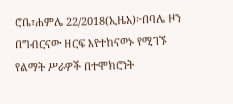ሮቤ፣ሐምሌ 22/2018(ኢዜአ)፦በባሌ ዞን በግብርናው ዘርፍ እየተከናወኑ የሚገኙ የልማት ሥራዎች በተሞክሮነት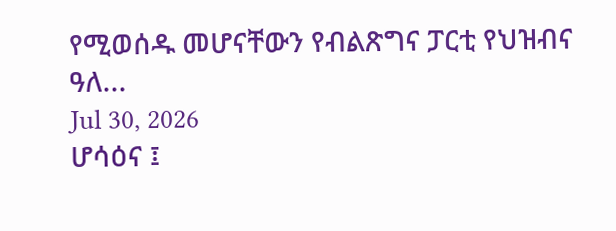የሚወሰዱ መሆናቸውን የብልጽግና ፓርቲ የህዝብና ዓለ...
Jul 30, 2026
ሆሳዕና ፤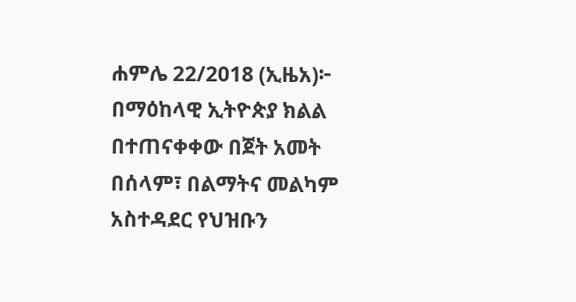ሐምሌ 22/2018 (ኢዜአ)፦ በማዕከላዊ ኢትዮጵያ ክልል በተጠናቀቀው በጀት አመት በሰላም፣ በልማትና መልካም አስተዳደር የህዝቡን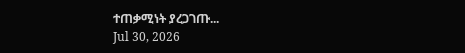ተጠቃሚነት ያረጋገጡ...
Jul 30, 2026